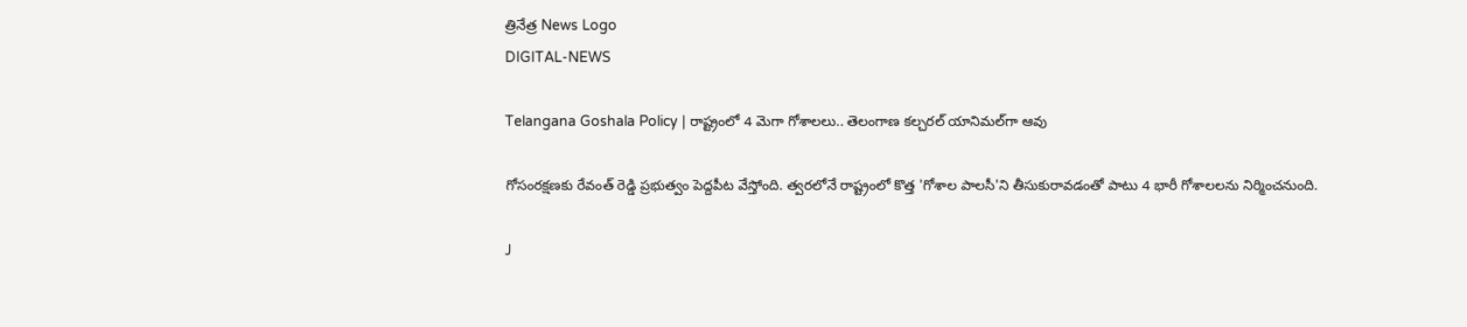త్రినేత్ర News Logo
DIGITAL-NEWS

Telangana Goshala Policy | రాష్ట్రంలో 4 మెగా గోశాలలు.. తెలంగాణ కల్చరల్ యానిమల్‌గా ఆవు

గోసంరక్షణకు రేవంత్ రెడ్డి ప్రభుత్వం పెద్దపీట వేస్తోంది. త్వరలోనే రాష్ట్రంలో కొత్త 'గోశాల పాలసీ'ని తీసుకురావడంతో పాటు 4 భారీ గోశాలలను నిర్మించనుంది.

J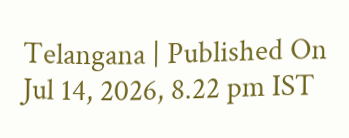Telangana | Published On Jul 14, 2026, 8.22 pm IST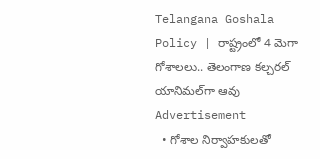Telangana Goshala Policy | రాష్ట్రంలో 4 మెగా గోశాలలు.. తెలంగాణ కల్చరల్ యానిమల్‌గా ఆవు
Advertisement
  • గోశాల నిర్వాహకులతో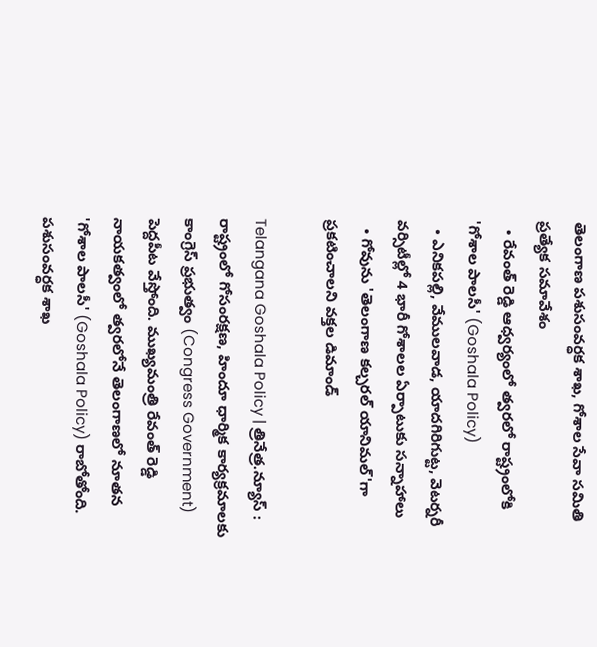తెలంగాణ పశుసంవర్ధక శాఖ, గోశాల సేవా సమితి ప్రత్యేక సమావేశం
  • రేవంత్ రెడ్డి ఆధ్వర్యంలో త్వరలో రాష్ట్రంలోకి 'గోశాల పాలసీ' (Goshala Policy)
  • ఎనికపల్లి, వేములవాడ, యాదగిరిగుట్ట, వెటర్నరీ వర్సిటీల్లో 4 భారీ గోశాలల ఏర్పాటుకు సన్నాహాలు
  • గోవును 'తెలంగాణ కల్చరల్ యానిమల్'గా ప్రకటించాలని వక్తల డిమాండ్

Telangana Goshala Policy | త్రినేత్ర.న్యూస్ : రాష్ట్రంలో గోసంరక్షణ, హిందూ ధార్మిక కార్యక్రమాలకు కాంగ్రెస్ ప్రభుత్వం (Congress Government) పెద్దపీట వేస్తోంది. ముఖ్యమంత్రి రేవంత్ రెడ్డి నాయకత్వంలో త్వరలోనే తెలంగాణలో నూతన 'గోశాల పాలసీ' (Goshala Policy) రాబోతోంది. పశుసంవర్ధక శాఖ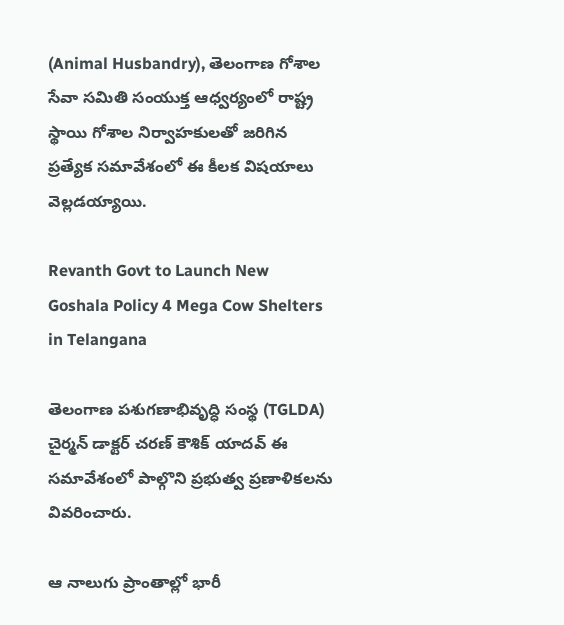(Animal Husbandry), తెలంగాణ గోశాల సేవా సమితి సంయుక్త ఆధ్వర్యంలో రాష్ట్ర స్థాయి గోశాల నిర్వాహకులతో జరిగిన ప్రత్యేక సమావేశంలో ఈ కీలక విషయాలు వెల్లడయ్యాయి.

Revanth Govt to Launch New Goshala Policy 4 Mega Cow Shelters in Telangana

తెలంగాణ పశుగణాభివృద్ధి సంస్థ (TGLDA) చైర్మన్ డాక్టర్ చరణ్ కౌశిక్ యాదవ్ ఈ సమావేశంలో పాల్గొని ప్రభుత్వ ప్రణాళికలను వివరించారు.

ఆ నాలుగు ప్రాంతాల్లో భారీ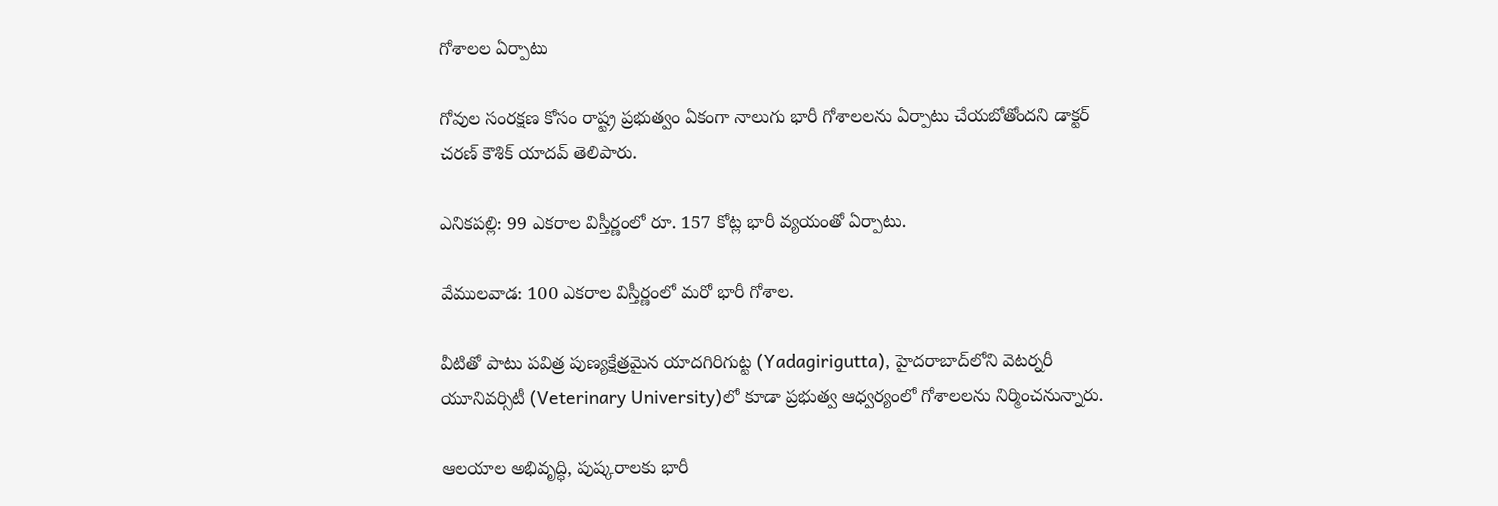గోశాలల ఏర్పాటు

గోవుల సంరక్షణ కోసం రాష్ట్ర ప్రభుత్వం ఏకంగా నాలుగు భారీ గోశాలలను ఏర్పాటు చేయబోతోందని డాక్టర్ చరణ్ కౌశిక్ యాదవ్ తెలిపారు.

ఎనికపల్లి: 99 ఎకరాల విస్తీర్ణంలో రూ. 157 కోట్ల భారీ వ్యయంతో ఏర్పాటు.

వేములవాడ: 100 ఎకరాల విస్తీర్ణంలో మరో భారీ గోశాల.

వీటితో పాటు పవిత్ర పుణ్యక్షేత్రమైన యాదగిరిగుట్ట (Yadagirigutta), హైదరాబాద్‌లోని వెటర్నరీ యూనివర్సిటీ (Veterinary University)లో కూడా ప్రభుత్వ ఆధ్వర్యంలో గోశాలలను నిర్మించనున్నారు.

ఆలయాల అభివృద్ధి, పుష్కరాలకు భారీ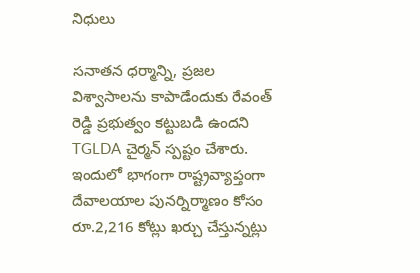నిధులు

సనాతన ధర్మాన్ని, ప్రజల విశ్వాసాలను కాపాడేందుకు రేవంత్ రెడ్డి ప్రభుత్వం కట్టుబడి ఉందని TGLDA చైర్మన్ స్పష్టం చేశారు. ఇందులో భాగంగా రాష్ట్రవ్యాప్తంగా దేవాలయాల పునర్నిర్మాణం కోసం రూ.2,216 కోట్లు ఖర్చు చేస్తున్నట్లు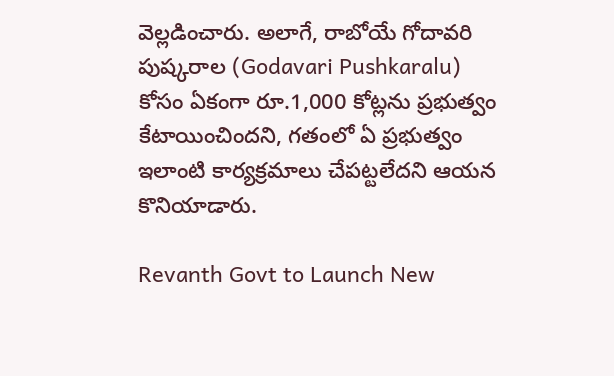వెల్లడించారు. అలాగే, రాబోయే గోదావరి పుష్కరాల (Godavari Pushkaralu) కోసం ఏకంగా రూ.1,000 కోట్లను ప్రభుత్వం కేటాయించిందని, గతంలో ఏ ప్రభుత్వం ఇలాంటి కార్యక్రమాలు చేపట్టలేదని ఆయన కొనియాడారు.

Revanth Govt to Launch New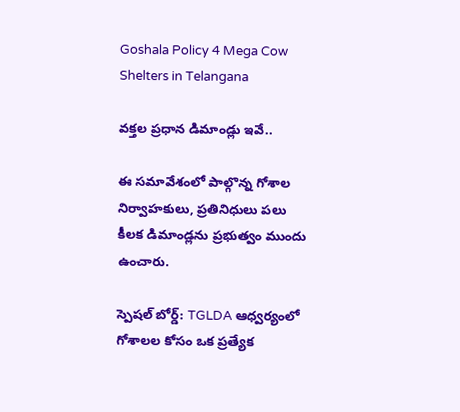Goshala Policy 4 Mega Cow Shelters in Telangana

వక్తల ప్రధాన డిమాండ్లు ఇవే..

ఈ సమావేశంలో పాల్గొన్న గోశాల నిర్వాహకులు, ప్రతినిధులు పలు కీలక డిమాండ్లను ప్రభుత్వం ముందు ఉంచారు.

స్పెషల్ బోర్డ్: TGLDA ఆధ్వర్యంలో గోశాలల కోసం ఒక ప్రత్యేక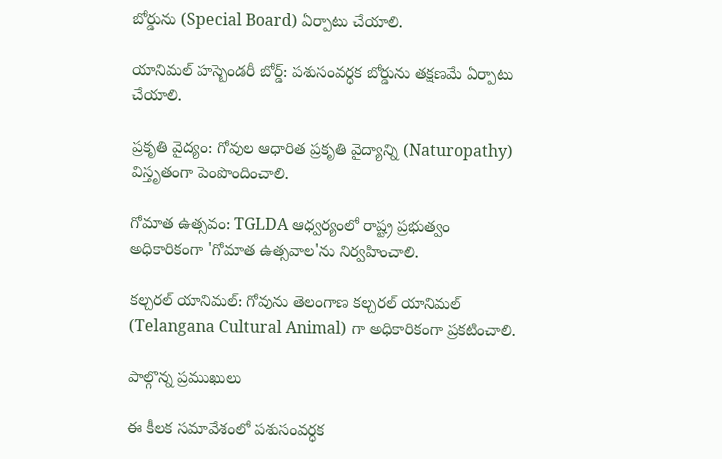బోర్డును (Special Board) ఏర్పాటు చేయాలి.

యానిమల్ హస్బెండరీ బోర్డ్: పశుసంవర్ధక బోర్డును తక్షణమే ఏర్పాటు చేయాలి.

ప్రకృతి వైద్యం: గోవుల ఆధారిత ప్రకృతి వైద్యాన్ని (Naturopathy) విస్తృతంగా పెంపొందించాలి.

గోమాత ఉత్సవం: TGLDA ఆధ్వర్యంలో రాష్ట్ర ప్రభుత్వం అధికారికంగా 'గోమాత ఉత్సవాల'ను నిర్వహించాలి.

కల్చరల్ యానిమల్: గోవును తెలంగాణ కల్చరల్ యానిమల్ (Telangana Cultural Animal) గా అధికారికంగా ప్రకటించాలి.

పాల్గొన్న ప్రముఖులు

ఈ కీలక సమావేశంలో పశుసంవర్ధక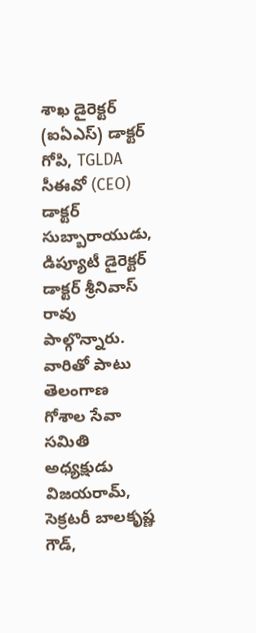శాఖ డైరెక్టర్ (ఐఏఎస్) డాక్టర్ గోపి, TGLDA సీఈవో (CEO) డాక్టర్ సుబ్బారాయుడు, డిప్యూటీ డైరెక్టర్ డాక్టర్ శ్రీనివాస్ రావు పాల్గొన్నారు. వారితో పాటు తెలంగాణ గోశాల సేవా సమితి అధ్యక్షుడు విజయరామ్, సెక్రటరీ బాలకృష్ణ గౌడ్,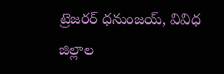ట్రెజరర్ ధనుంజయ్, వివిధ జిల్లాల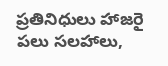ప్రతినిధులు హాజరై పలు సలహాలు,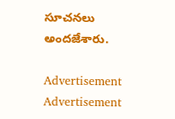సూచనలు అందజేశారు.

Advertisement
Advertisement